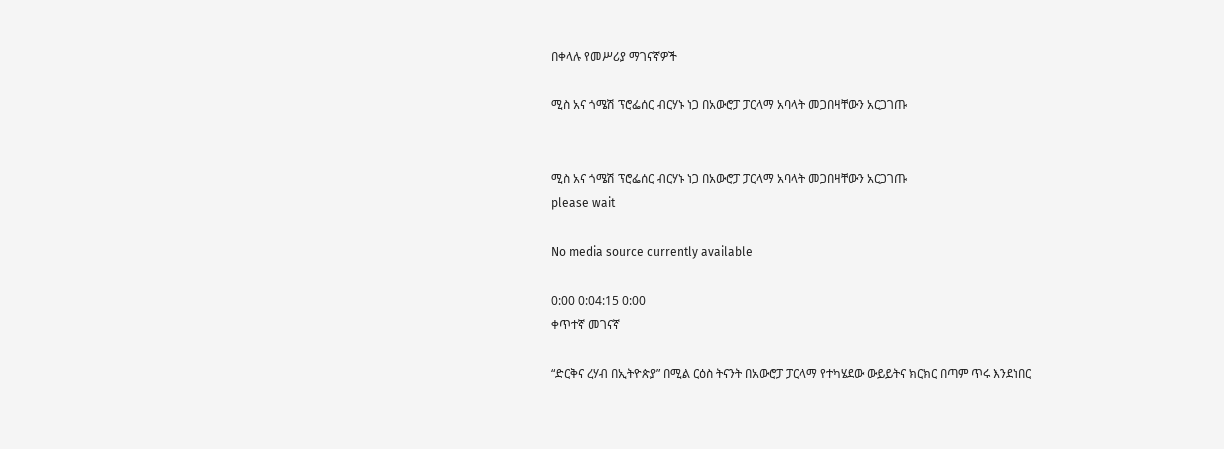በቀላሉ የመሥሪያ ማገናኛዎች

ሚስ አና ጎሜሽ ፕሮፌሰር ብርሃኑ ነጋ በአውሮፓ ፓርላማ አባላት መጋበዛቸውን አርጋገጡ


ሚስ አና ጎሜሽ ፕሮፌሰር ብርሃኑ ነጋ በአውሮፓ ፓርላማ አባላት መጋበዛቸውን አርጋገጡ
please wait

No media source currently available

0:00 0:04:15 0:00
ቀጥተኛ መገናኛ

“ድርቅና ረሃብ በኢትዮጵያ” በሚል ርዕስ ትናንት በአውሮፓ ፓርላማ የተካሄደው ውይይትና ክርክር በጣም ጥሩ እንደነበር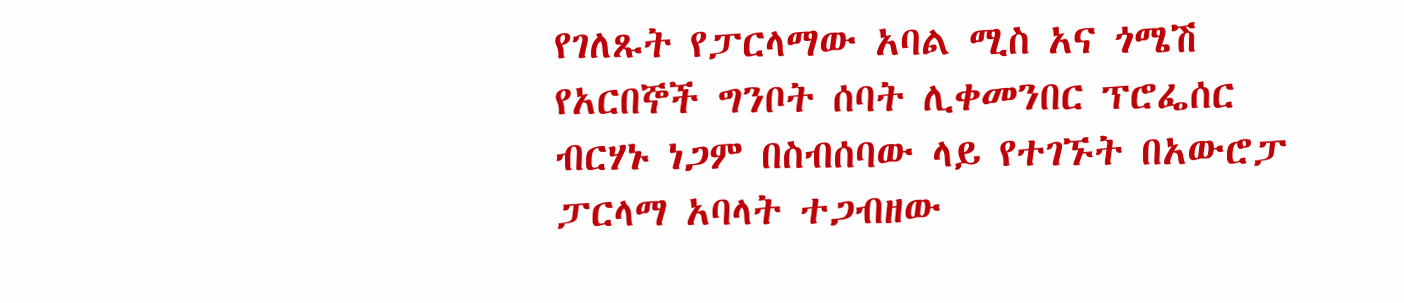የገለጹት የፓርላማው አባል ሚስ አና ጎሜሽ የአርበኞች ግንቦት ሰባት ሊቀመንበር ፕሮፌሰር ብርሃኑ ነጋም በስብሰባው ላይ የተገኙት በአውሮፓ ፓርላማ አባላት ተጋብዘው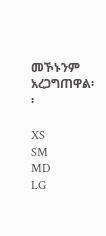መኾኑንም አረጋግጠዋል፡፡

XS
SM
MD
LG